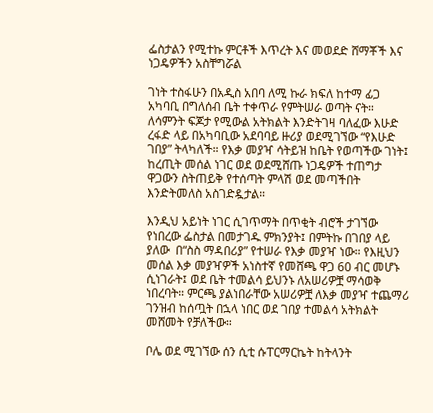ፌስታልን የሚተኩ ምርቶች እጥረት እና መወደድ ሸማቾች እና ነጋዴዎችን አስቸግሯል

ገነት ተስፋሁን በአዲስ አበባ ለሚ ኩራ ክፍለ ከተማ ፊጋ አካባቢ በግለሰብ ቤት ተቀጥራ የምትሠራ ወጣት ናት። ለሳምንት ፍጆታ የሚውል አትክልት እንድትገዛ ባለፈው እሁድ ረፋድ ላይ በአካባቢው አደባባይ ዙሪያ ወደሚገኘው “የእሁድ ገበያ” ትላካለች። የእቃ መያዣ ሳትይዝ ከቤት የወጣችው ገነት፤ ከረጢት መሰል ነገር ወደ ወደሚሸጡ ነጋዴዎች ተጠግታ ዋጋውን ስትጠይቅ የተሰጣት ምላሽ ወደ መጣችበት እንድትመለስ አስገድዷታል።

እንዲህ አይነት ነገር ሲገጥማት በጥቂት ብሮች ታገኘው የነበረው ፌስታል በመታገዱ ምክንያት፤ በምትኩ በገበያ ላይ ያለው  በ“ስስ ማዳበሪያ” የተሠራ የእቃ መያዣ ነው። የእዚህን መሰል እቃ መያዣዎች አነስተኛ የመሸጫ ዋጋ 60 ብር መሆኑ ሲነገራት፤ ወደ ቤት ተመልሳ ይህንኑ ለአሠሪዎቿ ማሳወቅ ነበረባት። ምርጫ ያልነበራቸው አሠሪዎቿ ለእቃ መያዣ ተጨማሪ ገንዝብ ከሰጧት በኋላ ነበር ወደ ገበያ ተመልሳ አትክልት መሸመት የቻለችው።

ቦሌ ወደ ሚገኘው ሰን ሲቲ ሱፐርማርኬት ከትላንት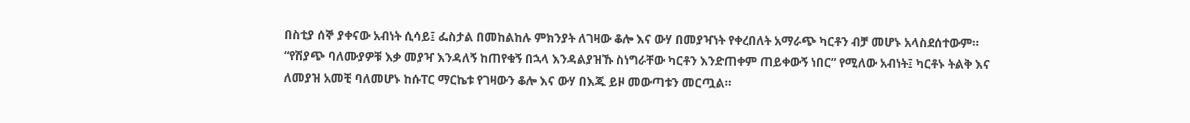በስቲያ ሰኞ ያቀናው አብነት ሲሳይ፤ ፌስታል በመከልከሉ ምክንያት ለገዛው ቆሎ እና ውሃ በመያዣነት የቀረበለት አማራጭ ካርቶን ብቻ መሆኑ አላስደሰተውም። “የሽያጭ ባለሙያዎቹ እቃ መያዣ እንዳለኝ ከጠየቁኝ በኋላ እንዳልያዝኹ ስነግራቸው ካርቶን እንድጠቀም ጠይቀውኝ ነበር” የሚለው አብነት፤ ካርቶኑ ትልቅ እና ለመያዝ አመቺ ባለመሆኑ ከሱፐር ማርኬቱ የገዛውን ቆሎ እና ውሃ በእጁ ይዞ መውጣቱን መርጧል።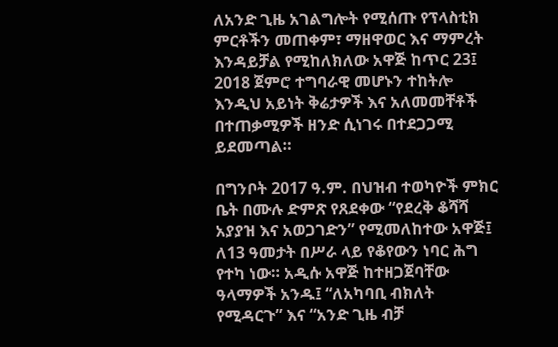ለአንድ ጊዜ አገልግሎት የሚሰጡ የፕላስቲክ ምርቶችን መጠቀም፣ ማዘዋወር እና ማምረት እንዳይቻል የሚከለክለው አዋጅ ከጥር 23፤ 2018 ጀምሮ ተግባራዊ መሆኑን ተከትሎ እንዲህ አይነት ቅሬታዎች እና አለመመቸቶች በተጠቃሚዎች ዘንድ ሲነገሩ በተደጋጋሚ ይደመጣል።

በግንቦት 2017 ዓ.ም. በህዝብ ተወካዮች ምክር ቤት በሙሉ ድምጽ የጸደቀው “የደረቅ ቆሻሻ አያያዝ እና አወጋገድን” የሚመለከተው አዋጅ፤ ለ13 ዓመታት በሥራ ላይ የቆየውን ነባር ሕግ የተካ ነው። አዲሱ አዋጅ ከተዘጋጀባቸው ዓላማዎች አንዱ፤ “ለአካባቢ ብክለት የሚዳርጉ” እና “አንድ ጊዜ ብቻ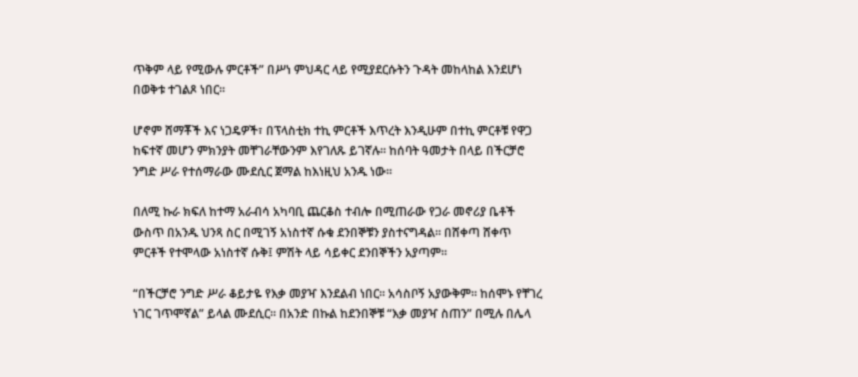ጥቅም ላይ የሚውሉ ምርቶች” በሥነ ምህዳር ላይ የሚያደርሱትን ጉዳት መከላከል እንደሆነ በወቅቱ ተገልጾ ነበር።

ሆኖም ሸማቾች እና ነጋዴዎች፣ በፕላስቲክ ተኪ ምርቶች እጥረት እንዲሁም በተኪ ምርቶቹ የዋጋ ከፍተኛ መሆን ምክንያት መቸገራቸውንም እየገለጹ ይገኛሉ። ከሰባት ዓመታት በላይ በችርቻሮ ንግድ ሥራ የተሰማራው ሙደሲር ጀማል ከእነዚህ አንዱ ነው።

በለሚ ኩራ ክፍለ ከተማ አራብሳ አካባቢ ጨርቆስ ተብሎ በሚጠራው የጋራ መኖሪያ ቤቶች ውስጥ በአንዱ ህንጻ ስር በሚገኝ አነስተኛ ሱቁ ደንበኞቹን ያስተናግዳል። በሸቀጣ ሸቀጥ ምርቶች የተሞላው አነስተኛ ሱቅ፤ ምሽት ላይ ሳይቀር ደንበኞችን አያጣም።

“በችርቻሮ ንግድ ሥራ ቆይታዬ የእቃ መያዣ እንደልብ ነበር። አሳስቦኝ አያውቅም። ከሰሞኑ የቸገረ ነገር ገጥሞኛል” ይላል ሙደሲር። በአንድ በኩል ከደንበኞቹ “እቃ መያዣ ስጠን” በሚሉ በሌላ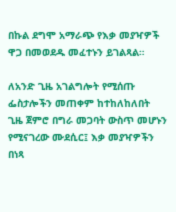በኩል ደግሞ አማራጭ የእቃ መያዣዎች ዋጋ በመወደዱ መፈተኑን ይገልጻል።

ለአንድ ጊዜ አገልግሎት የሚሰጡ ፌስታሎችን መጠቀም ከተከለከለበት ጊዜ ጀምሮ በግራ መጋባት ውስጥ መሆኑን የሚናገረው ሙደሲር፤ እቃ መያዣዎችን በነጻ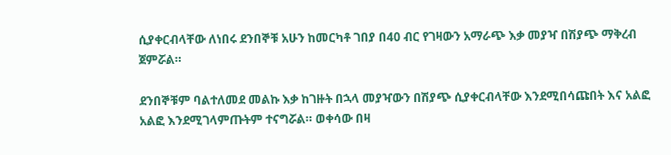ሲያቀርብላቸው ለነበሩ ደንበኞቹ አሁን ከመርካቶ ገበያ በ40 ብር የገዛውን አማራጭ እቃ መያዣ በሽያጭ ማቅረብ ጀምሯል።

ደንበኞቹም ባልተለመደ መልኩ እቃ ከገዙት በኋላ መያዣውን በሽያጭ ሲያቀርብላቸው እንደሚበሳጩበት እና አልፎ አልፎ እንደሚገላምጡትም ተናግሯል። ወቀሳው በዛ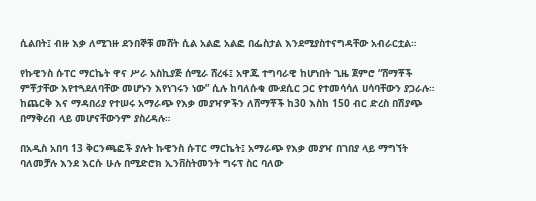ሲልበት፤ ብዙ እቃ ለሚገዙ ደንበኞቹ መሸት ሲል አልፎ አልፎ በፌስታል እንደሚያስተናግዳቸው አብራርቷል።

የኩዊንስ ሱፐር ማርኬት ዋና ሥራ አስኪያጅ ሰሚራ ሸረፋ፤ አዋጁ ተግባራዊ ከሆነበት ጊዜ ጀምሮ “ሸማቾች ምቾታቸው እየተጓደለባቸው መሆኑን እየነገሩን ነው” ሲሉ ከባለሱቁ ሙደሲር ጋር የተመሳሳለ ሀሳባቸውን ያጋራሉ። ከጨርቅ እና ማዳበሪያ የተሠሩ አማራጭ የእቃ መያዣዎችን ለሸማቾች ከ30 እስከ 150 ብር ድረስ በሽያጭ በማቅረብ ላይ መሆናቸውንም ያስረዳሉ።

በአዲስ አበባ 13 ቅርንጫፎች ያሉት ኩዊንስ ሱፐር ማርኬት፤ አማራጭ የእቃ መያዣ በገበያ ላይ ማግኘት ባለመቻሉ እንደ እርሱ ሁሉ በሚድሮክ ኢንቨስትመንት ግሩፕ ስር ባለው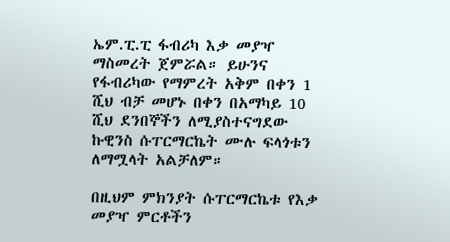ኤም.ፒ.ፒ ፋብሪካ እቃ መያዣ ማስመረት ጀምሯል። ይሁንና የፋብሪካው የማምረት አቅም በቀን 1 ሺህ ብቻ መሆኑ በቀን በአማካይ 10 ሺህ ደንበኞችን ለሚያስተናግደው ኩዊንስ ሱፐርማርኬት ሙሉ ፍላጎቱን ለማሟላት አልቻለም።

በዚህም ምክንያት ሱፐርማርኬቱ የእቃ መያዣ ምርቶችን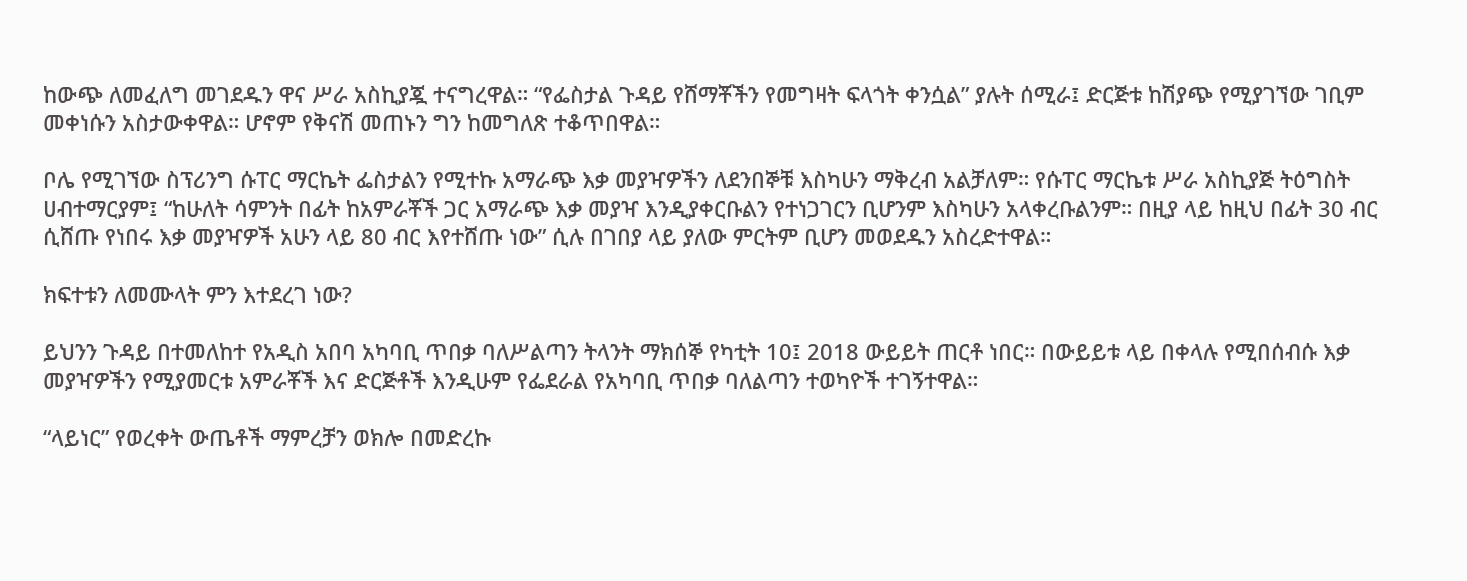ከውጭ ለመፈለግ መገደዱን ዋና ሥራ አስኪያጇ ተናግረዋል። “የፌስታል ጉዳይ የሸማቾችን የመግዛት ፍላጎት ቀንሷል” ያሉት ሰሚራ፤ ድርጅቱ ከሽያጭ የሚያገኘው ገቢም መቀነሱን አስታውቀዋል። ሆኖም የቅናሽ መጠኑን ግን ከመግለጽ ተቆጥበዋል።

ቦሌ የሚገኘው ስፕሪንግ ሱፐር ማርኬት ፌስታልን የሚተኩ አማራጭ እቃ መያዣዎችን ለደንበኞቹ እስካሁን ማቅረብ አልቻለም። የሱፐር ማርኬቱ ሥራ አስኪያጅ ትዕግስት ሀብተማርያም፤ “ከሁለት ሳምንት በፊት ከአምራቾች ጋር አማራጭ እቃ መያዣ እንዲያቀርቡልን የተነጋገርን ቢሆንም እስካሁን አላቀረቡልንም። በዚያ ላይ ከዚህ በፊት 30 ብር ሲሸጡ የነበሩ እቃ መያዣዎች አሁን ላይ 80 ብር እየተሸጡ ነው” ሲሉ በገበያ ላይ ያለው ምርትም ቢሆን መወደዱን አስረድተዋል።

ክፍተቱን ለመሙላት ምን እተደረገ ነው?

ይህንን ጉዳይ በተመለከተ የአዲስ አበባ አካባቢ ጥበቃ ባለሥልጣን ትላንት ማክሰኞ የካቲት 10፤ 2018 ውይይት ጠርቶ ነበር። በውይይቱ ላይ በቀላሉ የሚበሰብሱ እቃ መያዣዎችን የሚያመርቱ አምራቾች እና ድርጅቶች እንዲሁም የፌደራል የአካባቢ ጥበቃ ባለልጣን ተወካዮች ተገኝተዋል።

“ላይነር” የወረቀት ውጤቶች ማምረቻን ወክሎ በመድረኩ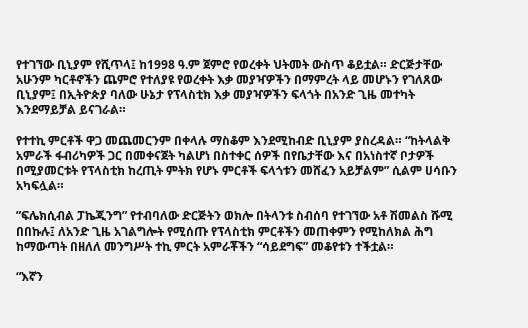የተገኘው ቢኒያም የሺጥላ፤ ከ1998 ዓ.ም ጀምሮ የወረቀት ህትመት ውስጥ ቆይቷል። ድርጅታቸው አሁንም ካርቶኖችን ጨምሮ የተለያዩ የወረቀት እቃ መያዣዎችን በማምረት ላይ መሆኑን የገለጸው ቢኒያም፤ በኢትዮጵያ ባለው ሁኔታ የፕላስቲክ እቃ መያዣዎችን ፍላጎት በአንድ ጊዜ መተካት እንደማይቻል ይናገራል።

የተተኪ ምርቶች ዋጋ መጨመርንም በቀላሉ ማስቆም እንደሚከብድ ቢኒያም ያስረዳል። “ከትላልቅ አምራች ፋብሪካዎች ጋር በመቀናጀት ካልሆነ በስተቀር ሰዎች በየቤታቸው እና በአነስተኛ ቦታዎች በሚያመርቱት የፕላስቲክ ከረጢት ምትክ የሆኑ ምርቶች ፍላጎቱን መሸፈን አይቻልም” ሲልም ሀሳቡን አካፍሏል።

”ፍሌክሲብል ፓኬጂንግ” የተብባለው ድርጅትን ወክሎ በትላንቱ ስብሰባ የተገኘው አቶ ሽመልስ ሹሚ በበኩሉ፤ ለአንድ ጊዜ አገልግሎት የሚሰጡ የፕላስቲክ ምርቶችን መጠቀምን የሚከለክል ሕግ ከማውጣት በዘለለ መንግሥት ተኪ ምርት አምራቾችን “ሳይደግፍ” መቆየቱን ተችቷል።

“እኛን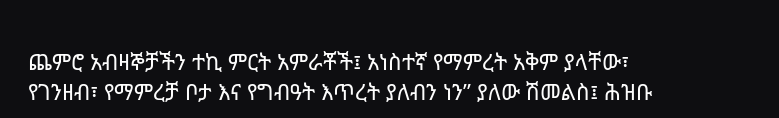ጨምሮ አብዛኞቻችን ተኪ ምርት አምራቾች፤ አነስተኛ የማምረት አቅም ያላቸው፣ የገንዘብ፣ የማምረቻ ቦታ እና የግብዓት እጥረት ያለብን ነን” ያለው ሽመልስ፤ ሕዝቡ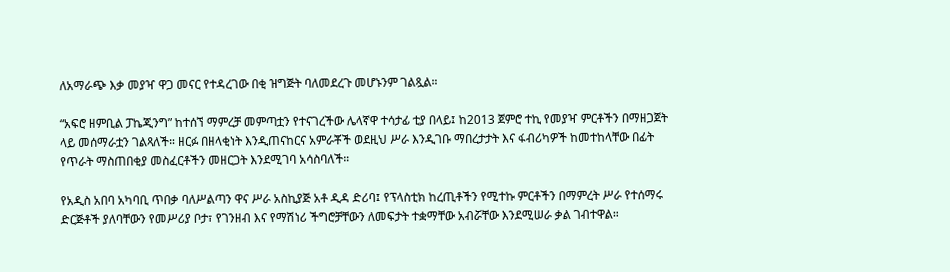ለአማራጭ እቃ መያዣ ዋጋ መናር የተዳረገው በቂ ዝግጅት ባለመደረጉ መሆኑንም ገልጿል።

“አፍሮ ዘምቢል ፓኬጂንግ” ከተሰኘ ማምረቻ መምጣቷን የተናገረችው ሌላኛዋ ተሳታፊ ቲያ በላይ፤ ከ2013 ጀምሮ ተኪ የመያዣ ምርቶችን በማዘጋጀት ላይ መሰማራቷን ገልጻለች። ዘርፉ በዘላቂነት እንዲጠናከርና አምራቾች ወደዚህ ሥራ እንዲገቡ ማበረታታት እና ፋብሪካዎች ከመተከላቸው በፊት የጥራት ማስጠበቂያ መስፈርቶችን መዘርጋት እንደሚገባ አሳስባለች።

የአዲስ አበባ አካባቢ ጥበቃ ባለሥልጣን ዋና ሥራ አስኪያጅ አቶ ዲዳ ድሪባ፤ የፕላስቲክ ከረጢቶችን የሚተኩ ምርቶችን በማምረት ሥራ የተሰማሩ ድርጅቶች ያለባቸውን የመሥሪያ ቦታ፣ የገንዘብ እና የማሽነሪ ችግሮቻቸውን ለመፍታት ተቋማቸው አብሯቸው እንደሚሠራ ቃል ገብተዋል።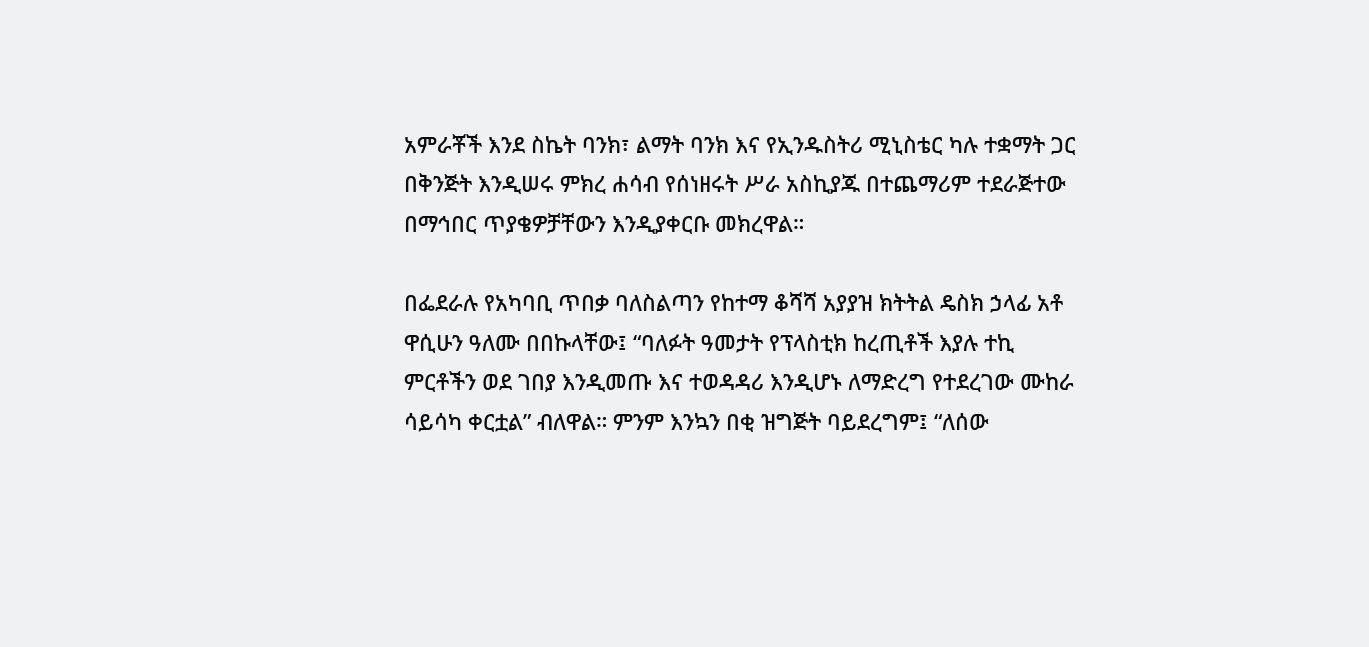አምራቾች እንደ ስኬት ባንክ፣ ልማት ባንክ እና የኢንዱስትሪ ሚኒስቴር ካሉ ተቋማት ጋር በቅንጅት እንዲሠሩ ምክረ ሐሳብ የሰነዘሩት ሥራ አስኪያጁ በተጨማሪም ተደራጅተው በማኅበር ጥያቄዎቻቸውን እንዲያቀርቡ መክረዋል።

በፌደራሉ የአካባቢ ጥበቃ ባለስልጣን የከተማ ቆሻሻ አያያዝ ክትትል ዴስክ ኃላፊ አቶ ዋሲሁን ዓለሙ በበኩላቸው፤ “ባለፉት ዓመታት የፕላስቲክ ከረጢቶች እያሉ ተኪ ምርቶችን ወደ ገበያ እንዲመጡ እና ተወዳዳሪ እንዲሆኑ ለማድረግ የተደረገው ሙከራ ሳይሳካ ቀርቷል” ብለዋል። ምንም እንኳን በቂ ዝግጅት ባይደረግም፤ “ለሰው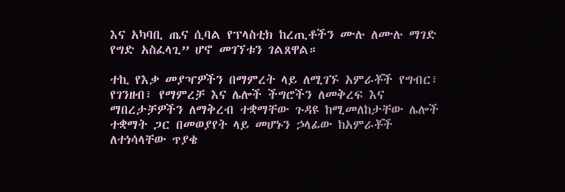እና አካባቢ ጤና ሲባል የፕላስቲክ ከረጢቶችን ሙሉ ለሙሉ ማገድ የግድ አስፈላጊ” ሆኖ መገኘቱን ገልጸዋል።

ተኪ የእቃ መያዣዎችን በማምረት ላይ ለሚገኙ አምራቾች የግብር፣ የገንዘብ፣ የማምረቻ እና ሌሎች ችግሮችን ለመቅረፍ እና ማበረታቻዎችን ለማቅረብ ተቋማቸው ጉዳዩ ከሚመለከታቸው ሌሎች ተቋማት ጋር በመወያየት ላይ መሆኑን ኃላፊው ከአምራቾች ለተነሳላቸው ጥያቄ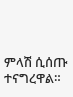ምላሽ ሲሰጡ ተናግረዋል።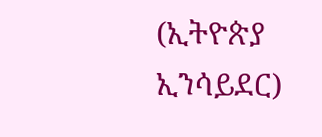(ኢትዮጵያ ኢንሳይደር)